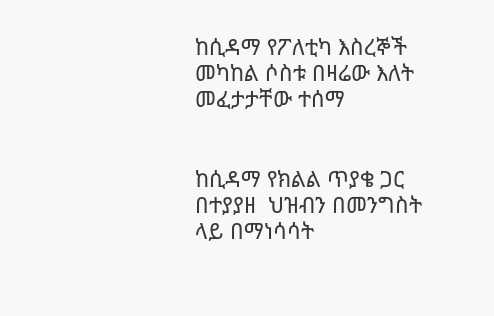ከሲዳማ የፖለቲካ እስረኞች መካከል ሶስቱ በዛሬው እለት መፈታታቸው ተሰማ


ከሲዳማ የክልል ጥያቄ ጋር በተያያዘ  ህዝብን በመንግስት ላይ በማነሳሳት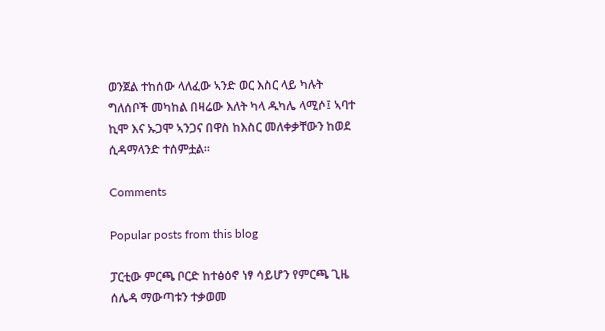ወንጀል ተከሰው ላለፈው ኣንድ ወር እስር ላይ ካሉት ግለሰቦች መካከል በዛሬው እለት ካላ ዱካሌ ላሚሶ፤ ኣባተ ኪሞ እና ኡጋሞ ኣንጋና በዋስ ከእስር መለቀቃቸውን ከወደ ሲዳማላንድ ተሰምቷል።

Comments

Popular posts from this blog

ፓርቲው ምርጫ ቦርድ ከተፅዕኖ ነፃ ሳይሆን የምርጫ ጊዜ ሰሌዳ ማውጣቱን ተቃወመ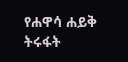የሐዋሳ ሐይቅ ትሩፋት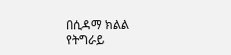በሲዳማ ክልል የትግራይ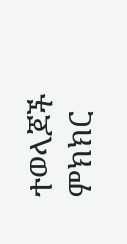ተወላጆች ምክክር